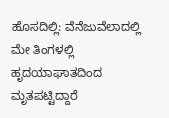ಹೊಸದಿಲ್ಲಿ: ವೆನೆಜುವೆಲಾದಲ್ಲಿ ಮೇ ತಿಂಗಳಲ್ಲಿ ಹೃದಯಾಘಾತದಿಂದ ಮೃತಪಟ್ಟಿದ್ದಾರೆ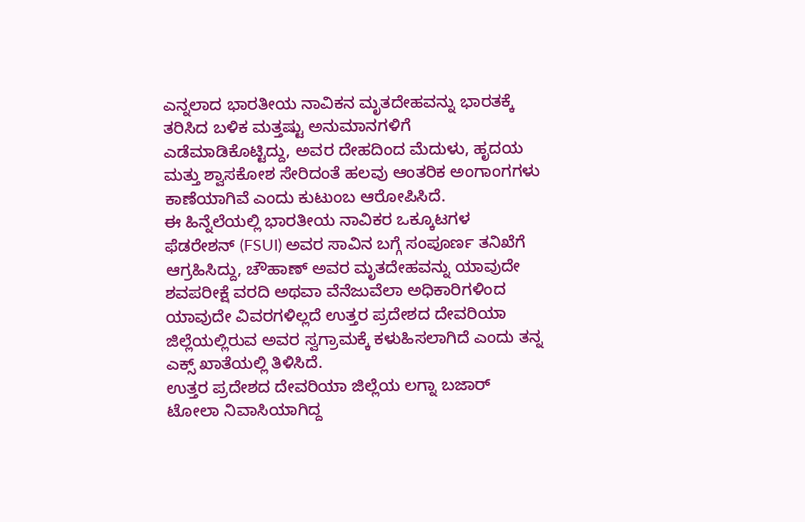ಎನ್ನಲಾದ ಭಾರತೀಯ ನಾವಿಕನ ಮೃತದೇಹವನ್ನು ಭಾರತಕ್ಕೆ ತರಿಸಿದ ಬಳಿಕ ಮತ್ತಷ್ಟು ಅನುಮಾನಗಳಿಗೆ ಎಡೆಮಾಡಿಕೊಟ್ಟಿದ್ದು, ಅವರ ದೇಹದಿಂದ ಮೆದುಳು, ಹೃದಯ ಮತ್ತು ಶ್ವಾಸಕೋಶ ಸೇರಿದಂತೆ ಹಲವು ಆಂತರಿಕ ಅಂಗಾಂಗಗಳು ಕಾಣೆಯಾಗಿವೆ ಎಂದು ಕುಟುಂಬ ಆರೋಪಿಸಿದೆ.
ಈ ಹಿನ್ನೆಲೆಯಲ್ಲಿ ಭಾರತೀಯ ನಾವಿಕರ ಒಕ್ಕೂಟಗಳ ಫೆಡರೇಶನ್ (FSUI) ಅವರ ಸಾವಿನ ಬಗ್ಗೆ ಸಂಪೂರ್ಣ ತನಿಖೆಗೆ ಆಗ್ರಹಿಸಿದ್ದು, ಚೌಹಾಣ್ ಅವರ ಮೃತದೇಹವನ್ನು ಯಾವುದೇ ಶವಪರೀಕ್ಷೆ ವರದಿ ಅಥವಾ ವೆನೆಜುವೆಲಾ ಅಧಿಕಾರಿಗಳಿಂದ ಯಾವುದೇ ವಿವರಗಳಿಲ್ಲದೆ ಉತ್ತರ ಪ್ರದೇಶದ ದೇವರಿಯಾ ಜಿಲ್ಲೆಯಲ್ಲಿರುವ ಅವರ ಸ್ವಗ್ರಾಮಕ್ಕೆ ಕಳುಹಿಸಲಾಗಿದೆ ಎಂದು ತನ್ನ ಎಕ್ಸ್ ಖಾತೆಯಲ್ಲಿ ತಿಳಿಸಿದೆ.
ಉತ್ತರ ಪ್ರದೇಶದ ದೇವರಿಯಾ ಜಿಲ್ಲೆಯ ಲಗ್ನಾ ಬಜಾರ್ ಟೋಲಾ ನಿವಾಸಿಯಾಗಿದ್ದ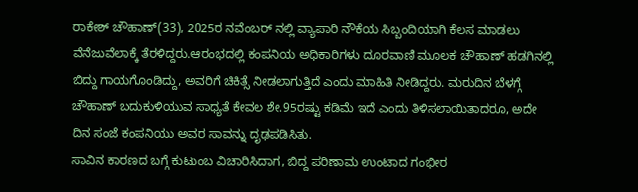ರಾಕೇಶ್ ಚೌಹಾಣ್(33), 2025ರ ನವೆಂಬರ್ ನಲ್ಲಿ ವ್ಯಾಪಾರಿ ನೌಕೆಯ ಸಿಬ್ಬಂದಿಯಾಗಿ ಕೆಲಸ ಮಾಡಲು ವೆನೆಜುವೆಲಾಕ್ಕೆ ತೆರಳಿದ್ದರು.ಆರಂಭದಲ್ಲಿ ಕಂಪನಿಯ ಅಧಿಕಾರಿಗಳು ದೂರವಾಣಿ ಮೂಲಕ ಚೌಹಾಣ್ ಹಡಗಿನಲ್ಲಿ ಬಿದ್ದು ಗಾಯಗೊಂಡಿದ್ದು, ಅವರಿಗೆ ಚಿಕಿತ್ಸೆ ನೀಡಲಾಗುತ್ತಿದೆ ಎಂದು ಮಾಹಿತಿ ನೀಡಿದ್ದರು. ಮರುದಿನ ಬೆಳಗ್ಗೆ ಚೌಹಾಣ್ ಬದುಕುಳಿಯುವ ಸಾಧ್ಯತೆ ಕೇವಲ ಶೇ.95ರಷ್ಟು ಕಡಿಮೆ ಇದೆ ಎಂದು ತಿಳಿಸಲಾಯಿತಾದರೂ, ಅದೇ ದಿನ ಸಂಜೆ ಕಂಪನಿಯು ಅವರ ಸಾವನ್ನು ದೃಢಪಡಿಸಿತು.
ಸಾವಿನ ಕಾರಣದ ಬಗ್ಗೆ ಕುಟುಂಬ ವಿಚಾರಿಸಿದಾಗ, ಬಿದ್ದ ಪರಿಣಾಮ ಉಂಟಾದ ಗಂಭೀರ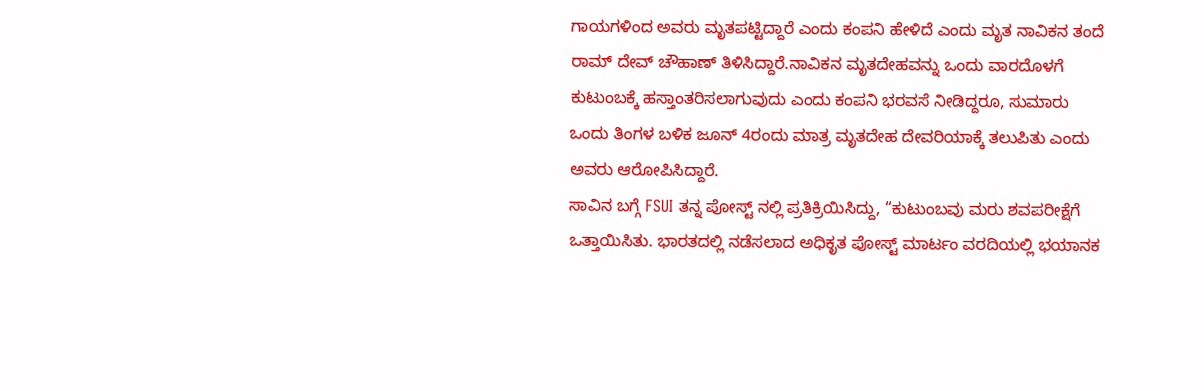ಗಾಯಗಳಿಂದ ಅವರು ಮೃತಪಟ್ಟಿದ್ದಾರೆ ಎಂದು ಕಂಪನಿ ಹೇಳಿದೆ ಎಂದು ಮೃತ ನಾವಿಕನ ತಂದೆ ರಾಮ್ ದೇವ್ ಚೌಹಾಣ್ ತಿಳಿಸಿದ್ದಾರೆ.ನಾವಿಕನ ಮೃತದೇಹವನ್ನು ಒಂದು ವಾರದೊಳಗೆ ಕುಟುಂಬಕ್ಕೆ ಹಸ್ತಾಂತರಿಸಲಾಗುವುದು ಎಂದು ಕಂಪನಿ ಭರವಸೆ ನೀಡಿದ್ದರೂ, ಸುಮಾರು ಒಂದು ತಿಂಗಳ ಬಳಿಕ ಜೂನ್ 4ರಂದು ಮಾತ್ರ ಮೃತದೇಹ ದೇವರಿಯಾಕ್ಕೆ ತಲುಪಿತು ಎಂದು ಅವರು ಆರೋಪಿಸಿದ್ದಾರೆ.
ಸಾವಿನ ಬಗ್ಗೆ FSUI ತನ್ನ ಪೋಸ್ಟ್ ನಲ್ಲಿ ಪ್ರತಿಕ್ರಿಯಿಸಿದ್ದು, “ಕುಟುಂಬವು ಮರು ಶವಪರೀಕ್ಷೆಗೆ ಒತ್ತಾಯಿಸಿತು. ಭಾರತದಲ್ಲಿ ನಡೆಸಲಾದ ಅಧಿಕೃತ ಪೋಸ್ಟ್ ಮಾರ್ಟಂ ವರದಿಯಲ್ಲಿ ಭಯಾನಕ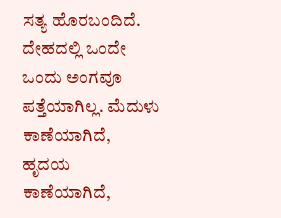ಸತ್ಯ ಹೊರಬಂದಿದೆ. ದೇಹದಲ್ಲಿ ಒಂದೇ ಒಂದು ಅಂಗವೂ ಪತ್ತೆಯಾಗಿಲ್ಲ. ಮೆದುಳು ಕಾಣೆಯಾಗಿದೆ, ಹೃದಯ ಕಾಣೆಯಾಗಿದೆ,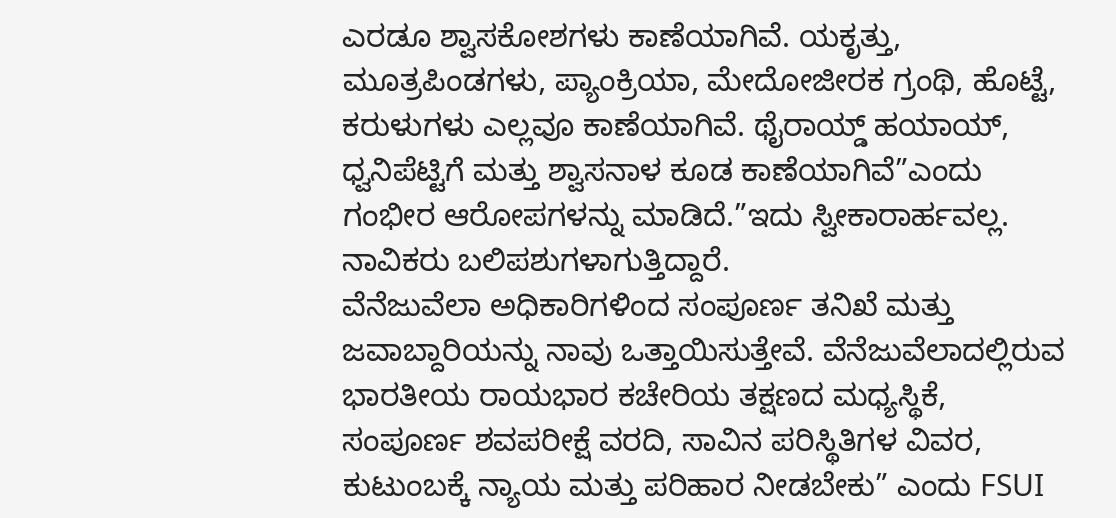ಎರಡೂ ಶ್ವಾಸಕೋಶಗಳು ಕಾಣೆಯಾಗಿವೆ. ಯಕೃತ್ತು, ಮೂತ್ರಪಿಂಡಗಳು, ಪ್ಯಾಂಕ್ರಿಯಾ, ಮೇದೋಜೀರಕ ಗ್ರಂಥಿ, ಹೊಟ್ಟೆ, ಕರುಳುಗಳು ಎಲ್ಲವೂ ಕಾಣೆಯಾಗಿವೆ. ಥೈರಾಯ್ಡ್ ಹಯಾಯ್, ಧ್ವನಿಪೆಟ್ಟಿಗೆ ಮತ್ತು ಶ್ವಾಸನಾಳ ಕೂಡ ಕಾಣೆಯಾಗಿವೆ”ಎಂದು ಗಂಭೀರ ಆರೋಪಗಳನ್ನು ಮಾಡಿದೆ.”ಇದು ಸ್ವೀಕಾರಾರ್ಹವಲ್ಲ. ನಾವಿಕರು ಬಲಿಪಶುಗಳಾಗುತ್ತಿದ್ದಾರೆ.
ವೆನೆಜುವೆಲಾ ಅಧಿಕಾರಿಗಳಿಂದ ಸಂಪೂರ್ಣ ತನಿಖೆ ಮತ್ತು ಜವಾಬ್ದಾರಿಯನ್ನು ನಾವು ಒತ್ತಾಯಿಸುತ್ತೇವೆ. ವೆನೆಜುವೆಲಾದಲ್ಲಿರುವ ಭಾರತೀಯ ರಾಯಭಾರ ಕಚೇರಿಯ ತಕ್ಷಣದ ಮಧ್ಯಸ್ಥಿಕೆ, ಸಂಪೂರ್ಣ ಶವಪರೀಕ್ಷೆ ವರದಿ, ಸಾವಿನ ಪರಿಸ್ಥಿತಿಗಳ ವಿವರ, ಕುಟುಂಬಕ್ಕೆ ನ್ಯಾಯ ಮತ್ತು ಪರಿಹಾರ ನೀಡಬೇಕು” ಎಂದು FSUI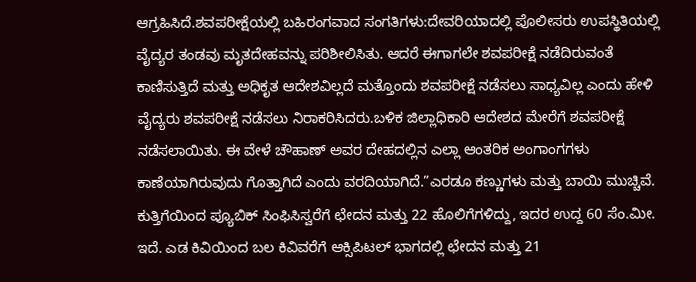ಆಗ್ರಹಿಸಿದೆ.ಶವಪರೀಕ್ಷೆಯಲ್ಲಿ ಬಹಿರಂಗವಾದ ಸಂಗತಿಗಳು:ದೇವರಿಯಾದಲ್ಲಿ ಪೊಲೀಸರು ಉಪಸ್ಥಿತಿಯಲ್ಲಿ ವೈದ್ಯರ ತಂಡವು ಮೃತದೇಹವನ್ನು ಪರಿಶೀಲಿಸಿತು. ಆದರೆ ಈಗಾಗಲೇ ಶವಪರೀಕ್ಷೆ ನಡೆದಿರುವಂತೆ ಕಾಣಿಸುತ್ತಿದೆ ಮತ್ತು ಅಧಿಕೃತ ಆದೇಶವಿಲ್ಲದೆ ಮತ್ತೊಂದು ಶವಪರೀಕ್ಷೆ ನಡೆಸಲು ಸಾಧ್ಯವಿಲ್ಲ ಎಂದು ಹೇಳಿ ವೈದ್ಯರು ಶವಪರೀಕ್ಷೆ ನಡೆಸಲು ನಿರಾಕರಿಸಿದರು.ಬಳಿಕ ಜಿಲ್ಲಾಧಿಕಾರಿ ಆದೇಶದ ಮೇರೆಗೆ ಶವಪರೀಕ್ಷೆ ನಡೆಸಲಾಯಿತು. ಈ ವೇಳೆ ಚೌಹಾಣ್ ಅವರ ದೇಹದಲ್ಲಿನ ಎಲ್ಲಾ ಆಂತರಿಕ ಅಂಗಾಂಗಗಳು ಕಾಣೆಯಾಗಿರುವುದು ಗೊತ್ತಾಗಿದೆ ಎಂದು ವರದಿಯಾಗಿದೆ.”ಎರಡೂ ಕಣ್ಣುಗಳು ಮತ್ತು ಬಾಯಿ ಮುಚ್ಚಿವೆ. ಕುತ್ತಿಗೆಯಿಂದ ಪ್ಯೂಬಿಕ್ ಸಿಂಫಿಸಿಸ್ವರೆಗೆ ಛೇದನ ಮತ್ತು 22 ಹೊಲಿಗೆಗಳಿದ್ದು, ಇದರ ಉದ್ದ 60 ಸೆಂ.ಮೀ. ಇದೆ. ಎಡ ಕಿವಿಯಿಂದ ಬಲ ಕಿವಿವರೆಗೆ ಆಕ್ಸಿಪಿಟಲ್ ಭಾಗದಲ್ಲಿ ಛೇದನ ಮತ್ತು 21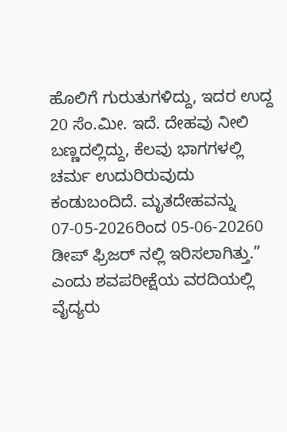ಹೊಲಿಗೆ ಗುರುತುಗಳಿದ್ದು, ಇದರ ಉದ್ದ 20 ಸೆಂ.ಮೀ. ಇದೆ. ದೇಹವು ನೀಲಿ ಬಣ್ಣದಲ್ಲಿದ್ದು, ಕೆಲವು ಭಾಗಗಳಲ್ಲಿ ಚರ್ಮ ಉದುರಿರುವುದು ಕಂಡುಬಂದಿದೆ. ಮೃತದೇಹವನ್ನು 07-05-2026ರಿಂದ 05-06-20260 ಡೀಪ್ ಫ್ರಿಜರ್ ನಲ್ಲಿ ಇರಿಸಲಾಗಿತ್ತು.” ಎಂದು ಶವಪರೀಕ್ಷೆಯ ವರದಿಯಲ್ಲಿ ವೈದ್ಯರು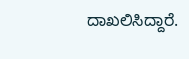ದಾಖಲಿಸಿದ್ದಾರೆ.